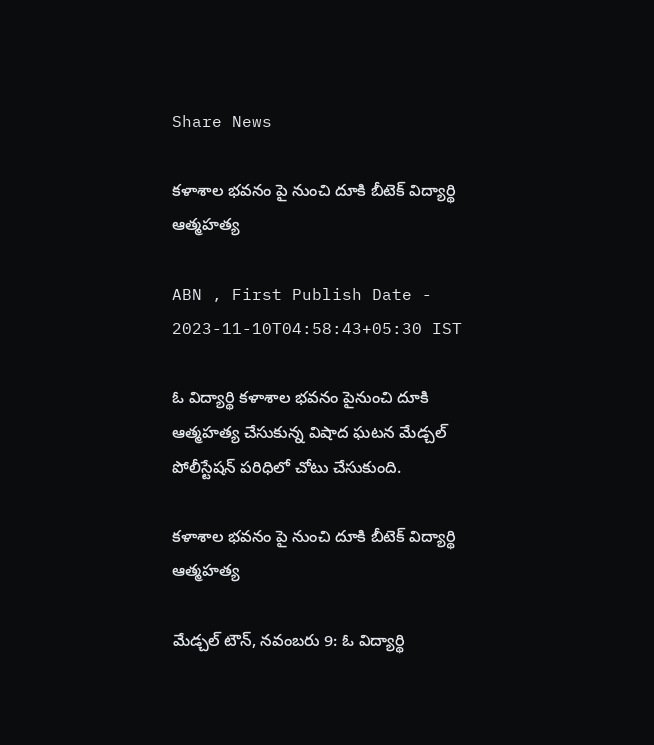Share News

కళాశాల భవనం పై నుంచి దూకి బీటెక్‌ విద్యార్థి ఆత్మహత్య

ABN , First Publish Date - 2023-11-10T04:58:43+05:30 IST

ఓ విద్యార్థి కళాశాల భవనం పైనుంచి దూకి ఆత్మహత్య చేసుకున్న విషాద ఘటన మేడ్చల్‌ పోలీస్టేషన్‌ పరిధిలో చోటు చేసుకుంది.

కళాశాల భవనం పై నుంచి దూకి బీటెక్‌ విద్యార్థి ఆత్మహత్య

మేడ్చల్‌ టౌన్‌, నవంబరు 9: ఓ విద్యార్థి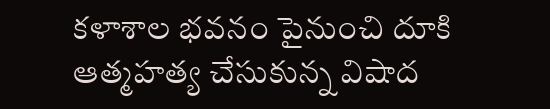కళాశాల భవనం పైనుంచి దూకి ఆత్మహత్య చేసుకున్న విషాద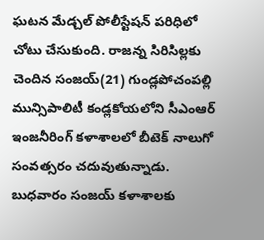ఘటన మేడ్చల్‌ పోలీస్టేషన్‌ పరిధిలో చోటు చేసుకుంది. రాజన్న సిరిసిల్లకు చెందిన సంజయ్‌(21) గుండ్లపోచంపల్లి మున్సిపాలిటీ కండ్లకోయలోని సీఎంఆర్‌ ఇంజనీరింగ్‌ కళాశాలలో బీటెక్‌ నాలుగో సంవత్సరం చదువుతున్నాడు. బుధవారం సంజయ్‌ కళాశాలకు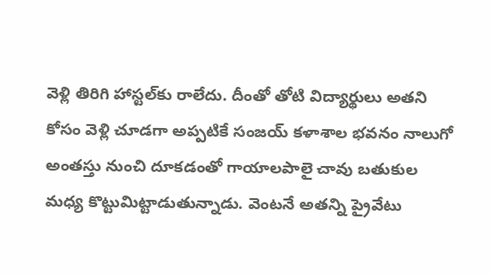వెళ్లి తిరిగి హాస్టల్‌కు రాలేదు. దీంతో తోటి విద్యార్థులు అతని కోసం వెళ్లి చూడగా అప్పటికే సంజయ్‌ కళాశాల భవనం నాలుగో అంతస్తు నుంచి దూకడంతో గాయాలపాలై చావు బతుకుల మధ్య కొట్టుమిట్టాడుతున్నాడు. వెంటనే అతన్ని ప్రైవేటు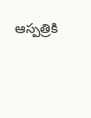ఆస్పత్రికి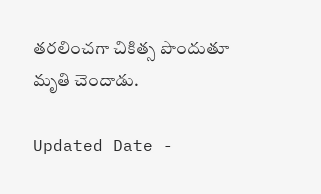తరలించగా చికిత్స పొందుతూ మృతి చెందాడు.

Updated Date -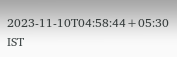2023-11-10T04:58:44+05:30 IST